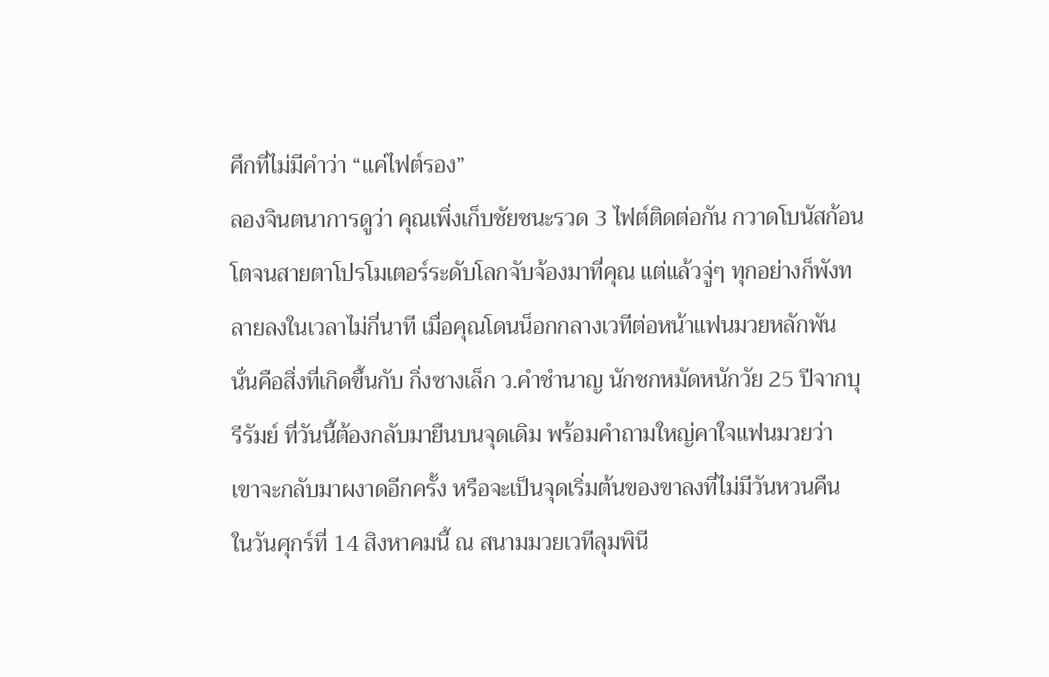ศึกที่ไม่มีคำว่า “แค่ไฟต์รอง”
ลองจินตนาการดูว่า คุณเพิ่งเก็บชัยชนะรวด 3 ไฟต์ติดต่อกัน กวาดโบนัสก้อนโตจนสายตาโปรโมเตอร์ระดับโลกจับจ้องมาที่คุณ แต่แล้วจู่ๆ ทุกอย่างก็พังทลายลงในเวลาไม่กี่นาที เมื่อคุณโดนน็อกกลางเวทีต่อหน้าแฟนมวยหลักพัน นั่นคือสิ่งที่เกิดขึ้นกับ กิ่งซางเล็ก ว.คำชำนาญ นักชกหมัดหนักวัย 25 ปีจากบุรีรัมย์ ที่วันนี้ต้องกลับมายืนบนจุดเดิม พร้อมคำถามใหญ่คาใจแฟนมวยว่า เขาจะกลับมาผงาดอีกครั้ง หรือจะเป็นจุดเริ่มต้นของขาลงที่ไม่มีวันหวนคืน
ในวันศุกร์ที่ 14 สิงหาคมนี้ ณ สนามมวยเวทีลุมพินี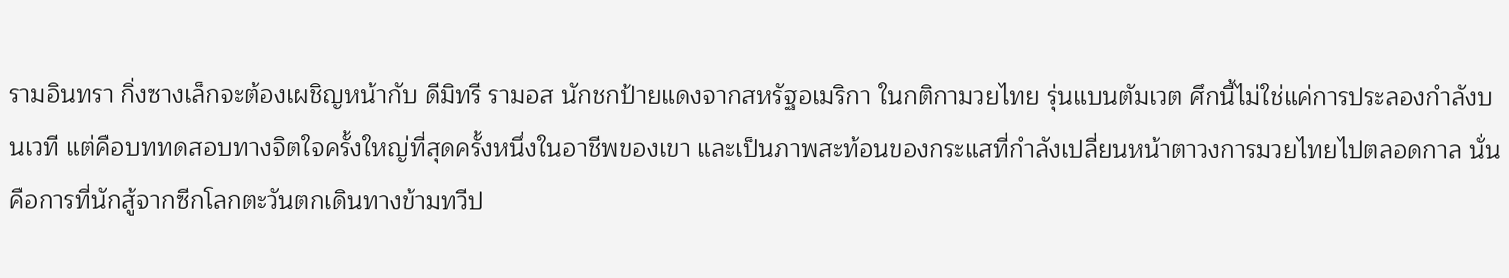รามอินทรา กิ่งซางเล็กจะต้องเผชิญหน้ากับ ดีมิทรี รามอส นักชกป้ายแดงจากสหรัฐอเมริกา ในกติกามวยไทย รุ่นแบนตัมเวต ศึกนี้ไม่ใช่แค่การประลองกำลังบนเวที แต่คือบททดสอบทางจิตใจครั้งใหญ่ที่สุดครั้งหนึ่งในอาชีพของเขา และเป็นภาพสะท้อนของกระแสที่กำลังเปลี่ยนหน้าตาวงการมวยไทยไปตลอดกาล นั่นคือการที่นักสู้จากซีกโลกตะวันตกเดินทางข้ามทวีป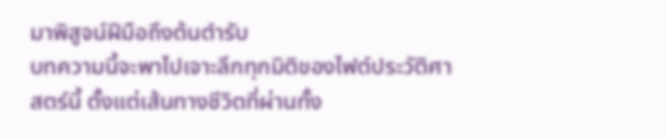มาพิสูจน์ฝีมือถึงต้นตำรับ
บทความนี้จะพาไปเจาะลึกทุกมิติของไฟต์ประวัติศาสตร์นี้ ตั้งแต่เส้นทางชีวิตที่ผ่านทั้ง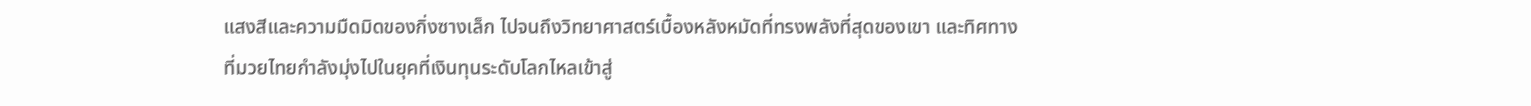แสงสีและความมืดมิดของกิ่งซางเล็ก ไปจนถึงวิทยาศาสตร์เบื้องหลังหมัดที่ทรงพลังที่สุดของเขา และทิศทางที่มวยไทยกำลังมุ่งไปในยุคที่เงินทุนระดับโลกไหลเข้าสู่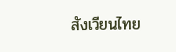สังเวียนไทย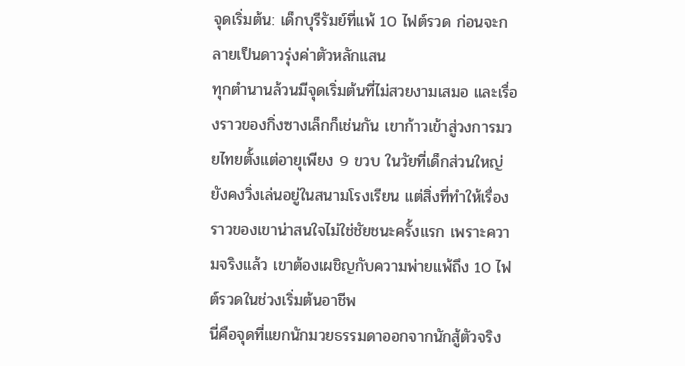จุดเริ่มต้น: เด็กบุรีรัมย์ที่แพ้ 10 ไฟต์รวด ก่อนจะกลายเป็นดาวรุ่งค่าตัวหลักแสน
ทุกตำนานล้วนมีจุดเริ่มต้นที่ไม่สวยงามเสมอ และเรื่องราวของกิ่งซางเล็กก็เช่นกัน เขาก้าวเข้าสู่วงการมวยไทยตั้งแต่อายุเพียง 9 ขวบ ในวัยที่เด็กส่วนใหญ่ยังคงวิ่งเล่นอยู่ในสนามโรงเรียน แต่สิ่งที่ทำให้เรื่องราวของเขาน่าสนใจไม่ใช่ชัยชนะครั้งแรก เพราะความจริงแล้ว เขาต้องเผชิญกับความพ่ายแพ้ถึง 10 ไฟต์รวดในช่วงเริ่มต้นอาชีพ
นี่คือจุดที่แยกนักมวยธรรมดาออกจากนักสู้ตัวจริง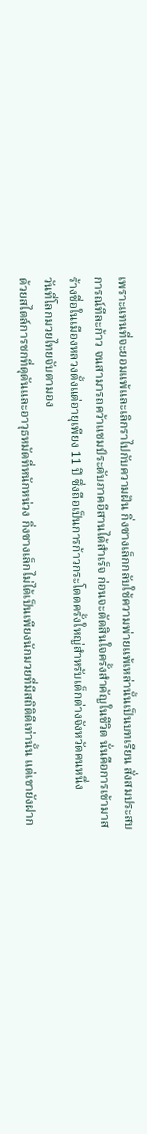เพราะแทนที่จะยอมแพ้และเลิกราไปกับความฝัน กิ่งซางเล็กกลับใช้ความพ่ายแพ้เหล่านั้นเป็นบทเรียน สั่งสมประสบการณ์ทีละก้าว จนสามารถคว้าแชมป์ระดับภาคอีสานได้สำเร็จ ก่อนจะตัดสินใจครั้งสำคัญในชีวิต นั่นคือการเข้ามาสร้างชื่อในเมืองหลวงตั้งแต่อายุเพียง 11 ปี ซึ่งถือเป็นการก้าวกระโดดครั้งใหญ่สำหรับเด็กต่างจังหวัดคนหนึ่ง
วันที่โลกมวยไทยจับตามอง
ด้วยสไตล์การชกที่ดุดันและอาวุธหมัดที่หนักหน่วง กิ่งซางเล็กไม่ได้เป็นเพียงนักมวยที่มีสถิติดีเท่านั้น แต่เขายังฝาก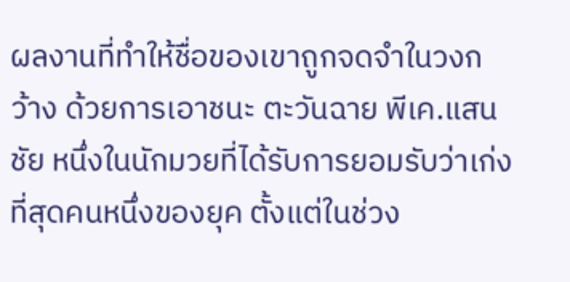ผลงานที่ทำให้ชื่อของเขาถูกจดจำในวงกว้าง ด้วยการเอาชนะ ตะวันฉาย พีเค.แสนชัย หนึ่งในนักมวยที่ได้รับการยอมรับว่าเก่งที่สุดคนหนึ่งของยุค ตั้งแต่ในช่วง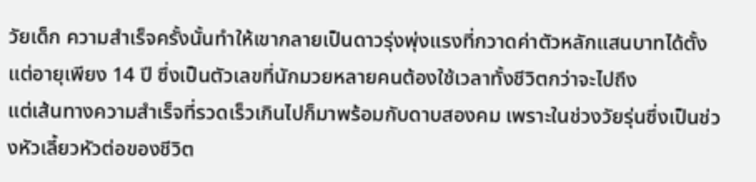วัยเด็ก ความสำเร็จครั้งนั้นทำให้เขากลายเป็นดาวรุ่งพุ่งแรงที่กวาดค่าตัวหลักแสนบาทได้ตั้งแต่อายุเพียง 14 ปี ซึ่งเป็นตัวเลขที่นักมวยหลายคนต้องใช้เวลาทั้งชีวิตกว่าจะไปถึง
แต่เส้นทางความสำเร็จที่รวดเร็วเกินไปก็มาพร้อมกับดาบสองคม เพราะในช่วงวัยรุ่นซึ่งเป็นช่วงหัวเลี้ยวหัวต่อของชีวิต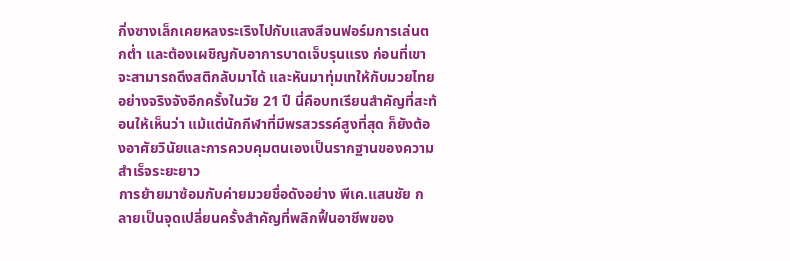กิ่งซางเล็กเคยหลงระเริงไปกับแสงสีจนฟอร์มการเล่นตกต่ำ และต้องเผชิญกับอาการบาดเจ็บรุนแรง ก่อนที่เขาจะสามารถดึงสติกลับมาได้ และหันมาทุ่มเทให้กับมวยไทยอย่างจริงจังอีกครั้งในวัย 21 ปี นี่คือบทเรียนสำคัญที่สะท้อนให้เห็นว่า แม้แต่นักกีฬาที่มีพรสวรรค์สูงที่สุด ก็ยังต้องอาศัยวินัยและการควบคุมตนเองเป็นรากฐานของความสำเร็จระยะยาว
การย้ายมาซ้อมกับค่ายมวยชื่อดังอย่าง พีเค.แสนชัย กลายเป็นจุดเปลี่ยนครั้งสำคัญที่พลิกฟื้นอาชีพของ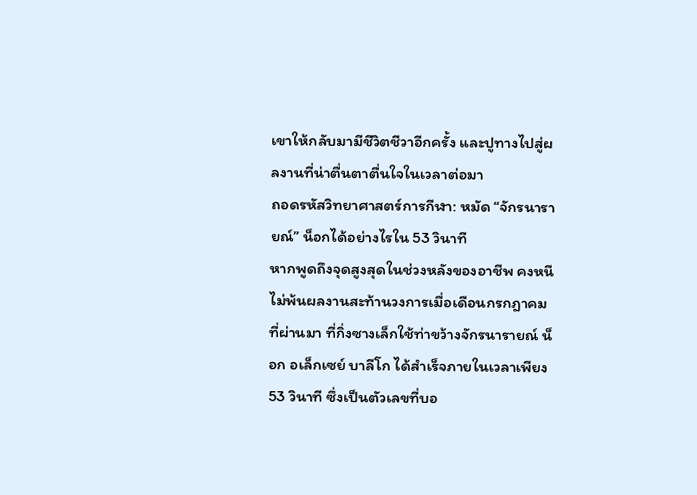เขาให้กลับมามีชีวิตชีวาอีกครั้ง และปูทางไปสู่ผลงานที่น่าตื่นตาตื่นใจในเวลาต่อมา
ถอดรหัสวิทยาศาสตร์การกีฬา: หมัด “จักรนารายณ์” น็อกได้อย่างไรใน 53 วินาที
หากพูดถึงจุดสูงสุดในช่วงหลังของอาชีพ คงหนีไม่พ้นผลงานสะท้านวงการเมื่อเดือนกรกฎาคมที่ผ่านมา ที่กิ่งซางเล็กใช้ท่าขว้างจักรนารายณ์ น็อก อเล็กเซย์ บาลีโก ได้สำเร็จภายในเวลาเพียง 53 วินาที ซึ่งเป็นตัวเลขที่บอ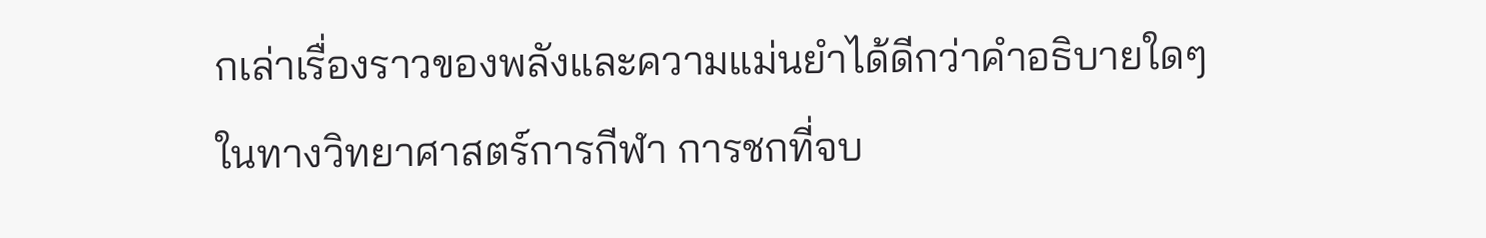กเล่าเรื่องราวของพลังและความแม่นยำได้ดีกว่าคำอธิบายใดๆ
ในทางวิทยาศาสตร์การกีฬา การชกที่จบ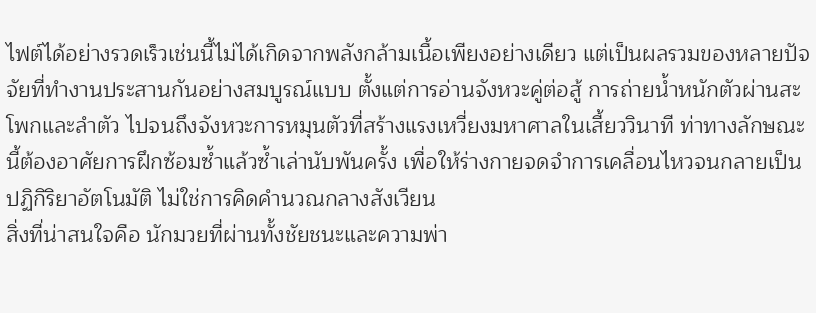ไฟต์ได้อย่างรวดเร็วเช่นนี้ไม่ได้เกิดจากพลังกล้ามเนื้อเพียงอย่างเดียว แต่เป็นผลรวมของหลายปัจจัยที่ทำงานประสานกันอย่างสมบูรณ์แบบ ตั้งแต่การอ่านจังหวะคู่ต่อสู้ การถ่ายน้ำหนักตัวผ่านสะโพกและลำตัว ไปจนถึงจังหวะการหมุนตัวที่สร้างแรงเหวี่ยงมหาศาลในเสี้ยววินาที ท่าทางลักษณะนี้ต้องอาศัยการฝึกซ้อมซ้ำแล้วซ้ำเล่านับพันครั้ง เพื่อให้ร่างกายจดจำการเคลื่อนไหวจนกลายเป็นปฏิกิริยาอัตโนมัติ ไม่ใช่การคิดคำนวณกลางสังเวียน
สิ่งที่น่าสนใจคือ นักมวยที่ผ่านทั้งชัยชนะและความพ่า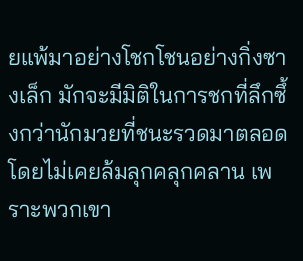ยแพ้มาอย่างโชกโชนอย่างกิ่งซางเล็ก มักจะมีมิติในการชกที่ลึกซึ้งกว่านักมวยที่ชนะรวดมาตลอดโดยไม่เคยล้มลุกคลุกคลาน เพราะพวกเขา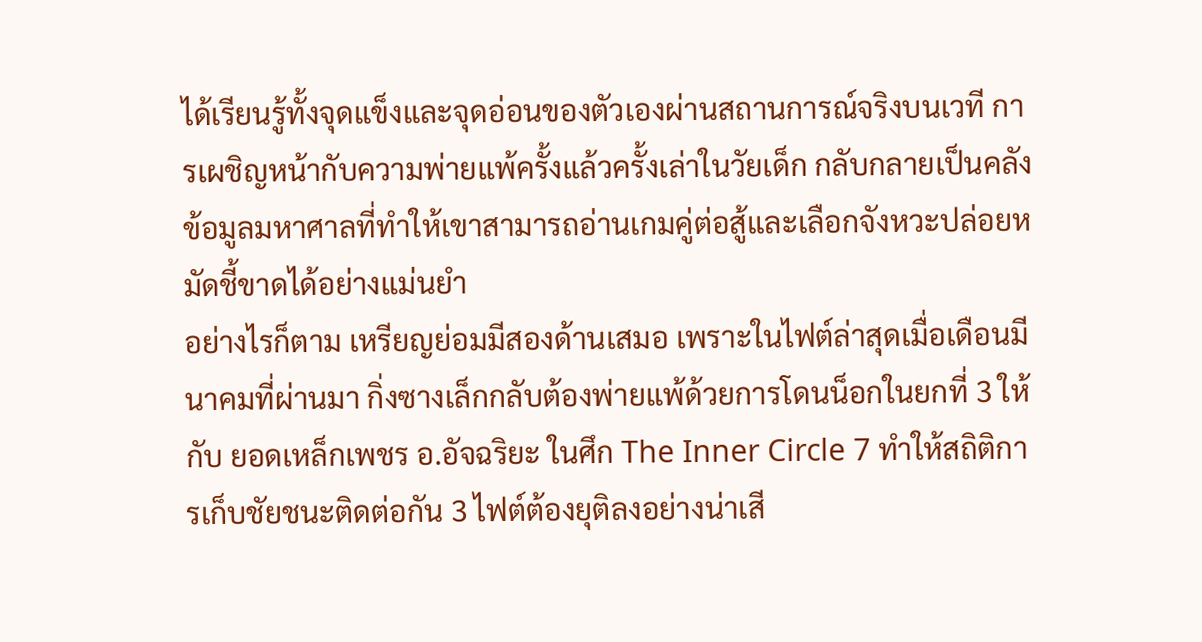ได้เรียนรู้ทั้งจุดแข็งและจุดอ่อนของตัวเองผ่านสถานการณ์จริงบนเวที การเผชิญหน้ากับความพ่ายแพ้ครั้งแล้วครั้งเล่าในวัยเด็ก กลับกลายเป็นคลังข้อมูลมหาศาลที่ทำให้เขาสามารถอ่านเกมคู่ต่อสู้และเลือกจังหวะปล่อยหมัดชี้ขาดได้อย่างแม่นยำ
อย่างไรก็ตาม เหรียญย่อมมีสองด้านเสมอ เพราะในไฟต์ล่าสุดเมื่อเดือนมีนาคมที่ผ่านมา กิ่งซางเล็กกลับต้องพ่ายแพ้ด้วยการโดนน็อกในยกที่ 3 ให้กับ ยอดเหล็กเพชร อ.อัจฉริยะ ในศึก The Inner Circle 7 ทำให้สถิติการเก็บชัยชนะติดต่อกัน 3 ไฟต์ต้องยุติลงอย่างน่าเสี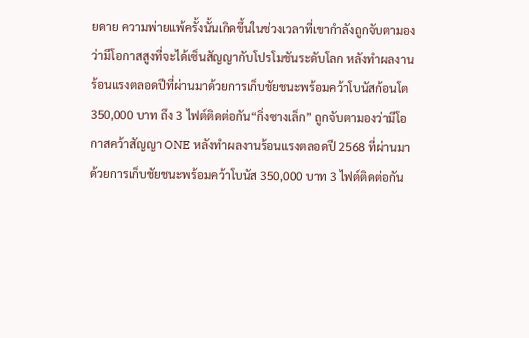ยดาย ความพ่ายแพ้ครั้งนั้นเกิดขึ้นในช่วงเวลาที่เขากำลังถูกจับตามองว่ามีโอกาสสูงที่จะได้เซ็นสัญญากับโปรโมชันระดับโลก หลังทำผลงานร้อนแรงตลอดปีที่ผ่านมาด้วยการเก็บชัยชนะพร้อมคว้าโบนัสก้อนโต 350,000 บาท ถึง 3 ไฟต์ติดต่อกัน“กิ่งซางเล็ก” ถูกจับตามองว่ามีโอกาสคว้าสัญญา ONE หลังทำผลงานร้อนแรงตลอดปี 2568 ที่ผ่านมา ด้วยการเก็บชัยชนะพร้อมคว้าโบนัส 350,000 บาท 3 ไฟต์ติดต่อกัน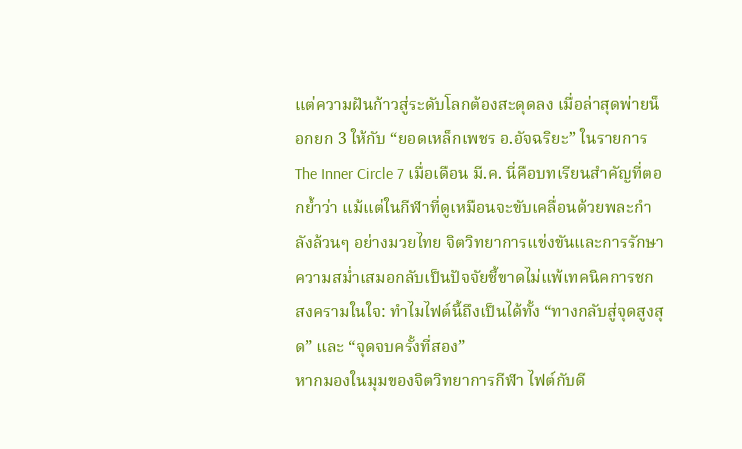แต่ความฝันก้าวสู่ระดับโลกต้องสะดุดลง เมื่อล่าสุดพ่ายน็อกยก 3 ให้กับ “ยอดเหล็กเพชร อ.อัจฉริยะ” ในรายการ The Inner Circle 7 เมื่อเดือน มี.ค. นี่คือบทเรียนสำคัญที่ตอกย้ำว่า แม้แต่ในกีฬาที่ดูเหมือนจะขับเคลื่อนด้วยพละกำลังล้วนๆ อย่างมวยไทย จิตวิทยาการแข่งขันและการรักษาความสม่ำเสมอกลับเป็นปัจจัยชี้ขาดไม่แพ้เทคนิคการชก
สงครามในใจ: ทำไมไฟต์นี้ถึงเป็นได้ทั้ง “ทางกลับสู่จุดสูงสุด” และ “จุดจบครั้งที่สอง”
หากมองในมุมของจิตวิทยาการกีฬา ไฟต์กับดี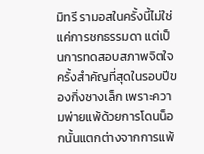มิทรี รามอสในครั้งนี้ไม่ใช่แค่การชกธรรมดา แต่เป็นการทดสอบสภาพจิตใจครั้งสำคัญที่สุดในรอบปีของกิ่งซางเล็ก เพราะความพ่ายแพ้ด้วยการโดนน็อกนั้นแตกต่างจากการแพ้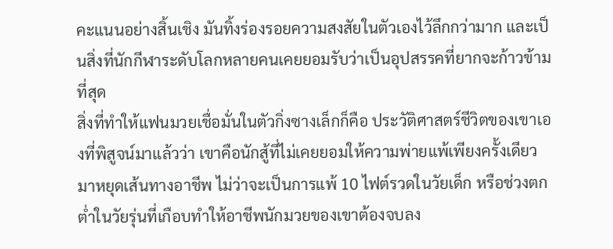คะแนนอย่างสิ้นเชิง มันทิ้งร่องรอยความสงสัยในตัวเองไว้ลึกกว่ามาก และเป็นสิ่งที่นักกีฬาระดับโลกหลายคนเคยยอมรับว่าเป็นอุปสรรคที่ยากจะก้าวข้ามที่สุด
สิ่งที่ทำให้แฟนมวยเชื่อมั่นในตัวกิ่งซางเล็กก็คือ ประวัติศาสตร์ชีวิตของเขาเองที่พิสูจน์มาแล้วว่า เขาคือนักสู้ที่ไม่เคยยอมให้ความพ่ายแพ้เพียงครั้งเดียวมาหยุดเส้นทางอาชีพ ไม่ว่าจะเป็นการแพ้ 10 ไฟต์รวดในวัยเด็ก หรือช่วงตกต่ำในวัยรุ่นที่เกือบทำให้อาชีพนักมวยของเขาต้องจบลง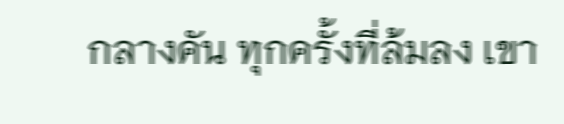กลางคัน ทุกครั้งที่ล้มลง เขา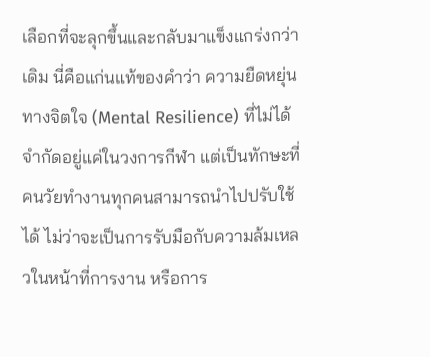เลือกที่จะลุกขึ้นและกลับมาแข็งแกร่งกว่าเดิม นี่คือแก่นแท้ของคำว่า ความยืดหยุ่นทางจิตใจ (Mental Resilience) ที่ไม่ได้จำกัดอยู่แค่ในวงการกีฬา แต่เป็นทักษะที่คนวัยทำงานทุกคนสามารถนำไปปรับใช้ได้ ไม่ว่าจะเป็นการรับมือกับความล้มเหลวในหน้าที่การงาน หรือการ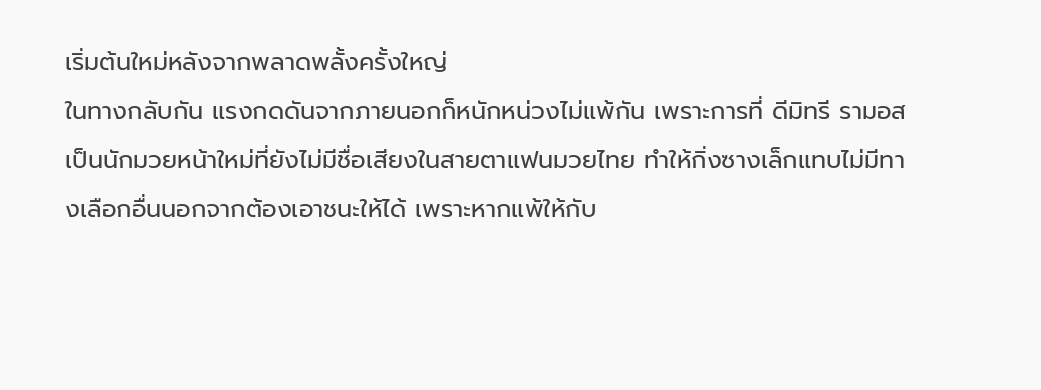เริ่มต้นใหม่หลังจากพลาดพลั้งครั้งใหญ่
ในทางกลับกัน แรงกดดันจากภายนอกก็หนักหน่วงไม่แพ้กัน เพราะการที่ ดีมิทรี รามอส เป็นนักมวยหน้าใหม่ที่ยังไม่มีชื่อเสียงในสายตาแฟนมวยไทย ทำให้กิ่งซางเล็กแทบไม่มีทางเลือกอื่นนอกจากต้องเอาชนะให้ได้ เพราะหากแพ้ให้กับ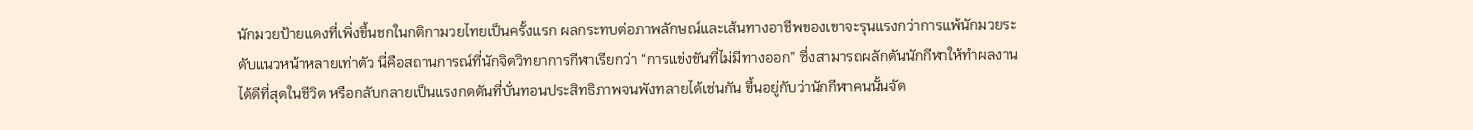นักมวยป้ายแดงที่เพิ่งขึ้นชกในกติกามวยไทยเป็นครั้งแรก ผลกระทบต่อภาพลักษณ์และเส้นทางอาชีพของเขาจะรุนแรงกว่าการแพ้นักมวยระดับแนวหน้าหลายเท่าตัว นี่คือสถานการณ์ที่นักจิตวิทยาการกีฬาเรียกว่า “การแข่งขันที่ไม่มีทางออก” ซึ่งสามารถผลักดันนักกีฬาให้ทำผลงานได้ดีที่สุดในชีวิต หรือกลับกลายเป็นแรงกดดันที่บั่นทอนประสิทธิภาพจนพังทลายได้เช่นกัน ขึ้นอยู่กับว่านักกีฬาคนนั้นจัด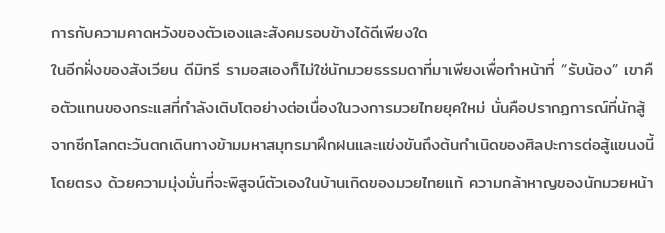การกับความคาดหวังของตัวเองและสังคมรอบข้างได้ดีเพียงใด
ในอีกฝั่งของสังเวียน ดีมิทรี รามอสเองก็ไม่ใช่นักมวยธรรมดาที่มาเพียงเพื่อทำหน้าที่ “รับน้อง” เขาคือตัวแทนของกระแสที่กำลังเติบโตอย่างต่อเนื่องในวงการมวยไทยยุคใหม่ นั่นคือปรากฏการณ์ที่นักสู้จากซีกโลกตะวันตกเดินทางข้ามมหาสมุทรมาฝึกฝนและแข่งขันถึงต้นกำเนิดของศิลปะการต่อสู้แขนงนี้โดยตรง ด้วยความมุ่งมั่นที่จะพิสูจน์ตัวเองในบ้านเกิดของมวยไทยแท้ ความกล้าหาญของนักมวยหน้า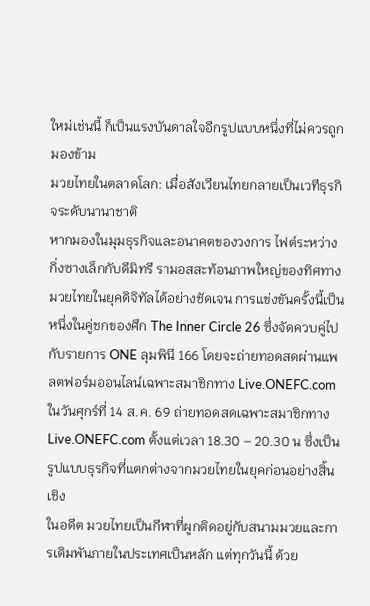ใหม่เช่นนี้ ก็เป็นแรงบันดาลใจอีกรูปแบบหนึ่งที่ไม่ควรถูกมองข้าม
มวยไทยในตลาดโลก: เมื่อสังเวียนไทยกลายเป็นเวทีธุรกิจระดับนานาชาติ
หากมองในมุมธุรกิจและอนาคตของวงการ ไฟต์ระหว่างกิ่งซางเล็กกับดีมิทรี รามอสสะท้อนภาพใหญ่ของทิศทางมวยไทยในยุคดิจิทัลได้อย่างชัดเจน การแข่งขันครั้งนี้เป็นหนึ่งในคู่ชกของศึก The Inner Circle 26 ซึ่งจัดควบคู่ไปกับรายการ ONE ลุมพินี 166 โดยจะถ่ายทอดสดผ่านแพลตฟอร์มออนไลน์เฉพาะสมาชิกทาง Live.ONEFC.comในวันศุกร์ที่ 14 ส.ค. 69 ถ่ายทอดสดเฉพาะสมาชิกทาง Live.ONEFC.com ตั้งแต่เวลา 18.30 – 20.30 น ซึ่งเป็นรูปแบบธุรกิจที่แตกต่างจากมวยไทยในยุคก่อนอย่างสิ้นเชิง
ในอดีต มวยไทยเป็นกีฬาที่ผูกติดอยู่กับสนามมวยและการเดิมพันภายในประเทศเป็นหลัก แต่ทุกวันนี้ ด้วย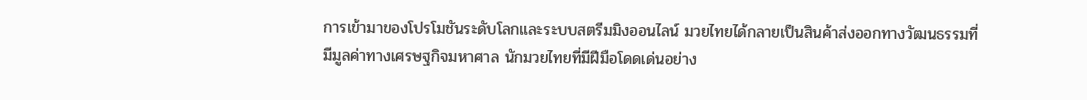การเข้ามาของโปรโมชันระดับโลกและระบบสตรีมมิงออนไลน์ มวยไทยได้กลายเป็นสินค้าส่งออกทางวัฒนธรรมที่มีมูลค่าทางเศรษฐกิจมหาศาล นักมวยไทยที่มีฝีมือโดดเด่นอย่าง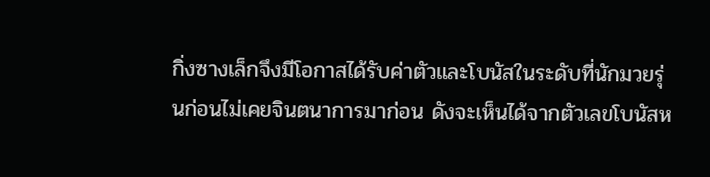กิ่งซางเล็กจึงมีโอกาสได้รับค่าตัวและโบนัสในระดับที่นักมวยรุ่นก่อนไม่เคยจินตนาการมาก่อน ดังจะเห็นได้จากตัวเลขโบนัสห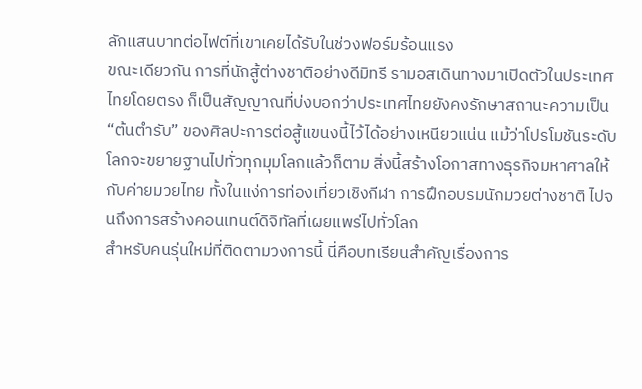ลักแสนบาทต่อไฟต์ที่เขาเคยได้รับในช่วงฟอร์มร้อนแรง
ขณะเดียวกัน การที่นักสู้ต่างชาติอย่างดีมิทรี รามอสเดินทางมาเปิดตัวในประเทศไทยโดยตรง ก็เป็นสัญญาณที่บ่งบอกว่าประเทศไทยยังคงรักษาสถานะความเป็น “ต้นตำรับ” ของศิลปะการต่อสู้แขนงนี้ไว้ได้อย่างเหนียวแน่น แม้ว่าโปรโมชันระดับโลกจะขยายฐานไปทั่วทุกมุมโลกแล้วก็ตาม สิ่งนี้สร้างโอกาสทางธุรกิจมหาศาลให้กับค่ายมวยไทย ทั้งในแง่การท่องเที่ยวเชิงกีฬา การฝึกอบรมนักมวยต่างชาติ ไปจนถึงการสร้างคอนเทนต์ดิจิทัลที่เผยแพร่ไปทั่วโลก
สำหรับคนรุ่นใหม่ที่ติดตามวงการนี้ นี่คือบทเรียนสำคัญเรื่องการ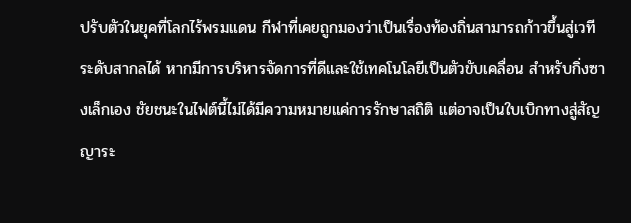ปรับตัวในยุคที่โลกไร้พรมแดน กีฬาที่เคยถูกมองว่าเป็นเรื่องท้องถิ่นสามารถก้าวขึ้นสู่เวทีระดับสากลได้ หากมีการบริหารจัดการที่ดีและใช้เทคโนโลยีเป็นตัวขับเคลื่อน สำหรับกิ่งซางเล็กเอง ชัยชนะในไฟต์นี้ไม่ได้มีความหมายแค่การรักษาสถิติ แต่อาจเป็นใบเบิกทางสู่สัญญาระ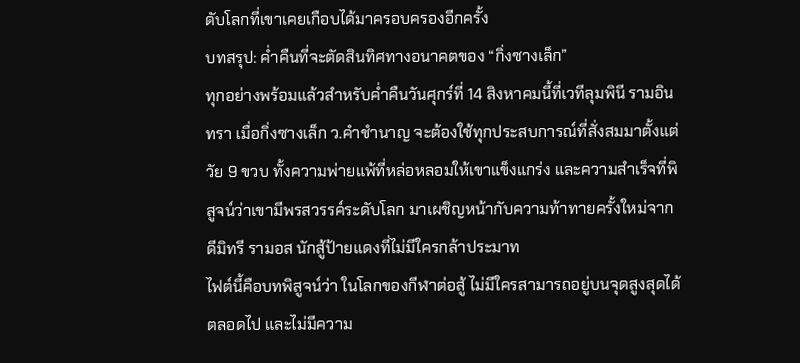ดับโลกที่เขาเคยเกือบได้มาครอบครองอีกครั้ง
บทสรุป: ค่ำคืนที่จะตัดสินทิศทางอนาคตของ “กิ่งซางเล็ก”
ทุกอย่างพร้อมแล้วสำหรับค่ำคืนวันศุกร์ที่ 14 สิงหาคมนี้ที่เวทีลุมพินี รามอินทรา เมื่อกิ่งซางเล็ก ว.คำชำนาญ จะต้องใช้ทุกประสบการณ์ที่สั่งสมมาตั้งแต่วัย 9 ขวบ ทั้งความพ่ายแพ้ที่หล่อหลอมให้เขาแข็งแกร่ง และความสำเร็จที่พิสูจน์ว่าเขามีพรสวรรค์ระดับโลก มาเผชิญหน้ากับความท้าทายครั้งใหม่จากดีมิทรี รามอส นักสู้ป้ายแดงที่ไม่มีใครกล้าประมาท
ไฟต์นี้คือบทพิสูจน์ว่า ในโลกของกีฬาต่อสู้ ไม่มีใครสามารถอยู่บนจุดสูงสุดได้ตลอดไป และไม่มีความ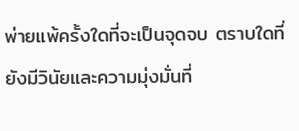พ่ายแพ้ครั้งใดที่จะเป็นจุดจบ ตราบใดที่ยังมีวินัยและความมุ่งมั่นที่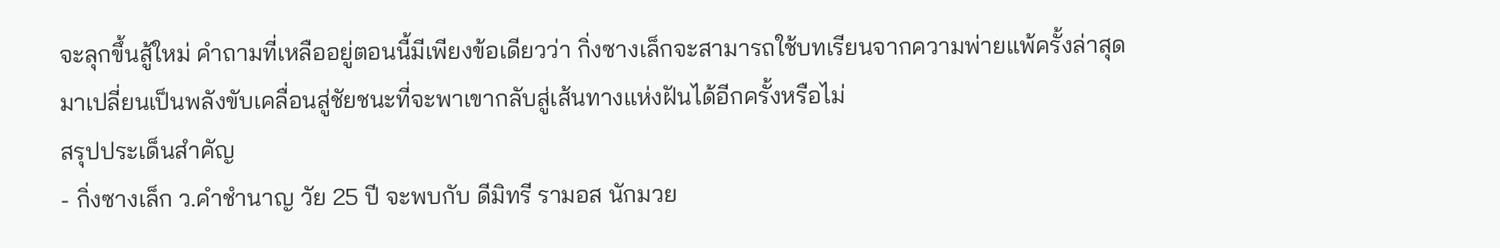จะลุกขึ้นสู้ใหม่ คำถามที่เหลืออยู่ตอนนี้มีเพียงข้อเดียวว่า กิ่งซางเล็กจะสามารถใช้บทเรียนจากความพ่ายแพ้ครั้งล่าสุด มาเปลี่ยนเป็นพลังขับเคลื่อนสู่ชัยชนะที่จะพาเขากลับสู่เส้นทางแห่งฝันได้อีกครั้งหรือไม่
สรุปประเด็นสำคัญ
- กิ่งซางเล็ก ว.คำชำนาญ วัย 25 ปี จะพบกับ ดีมิทรี รามอส นักมวย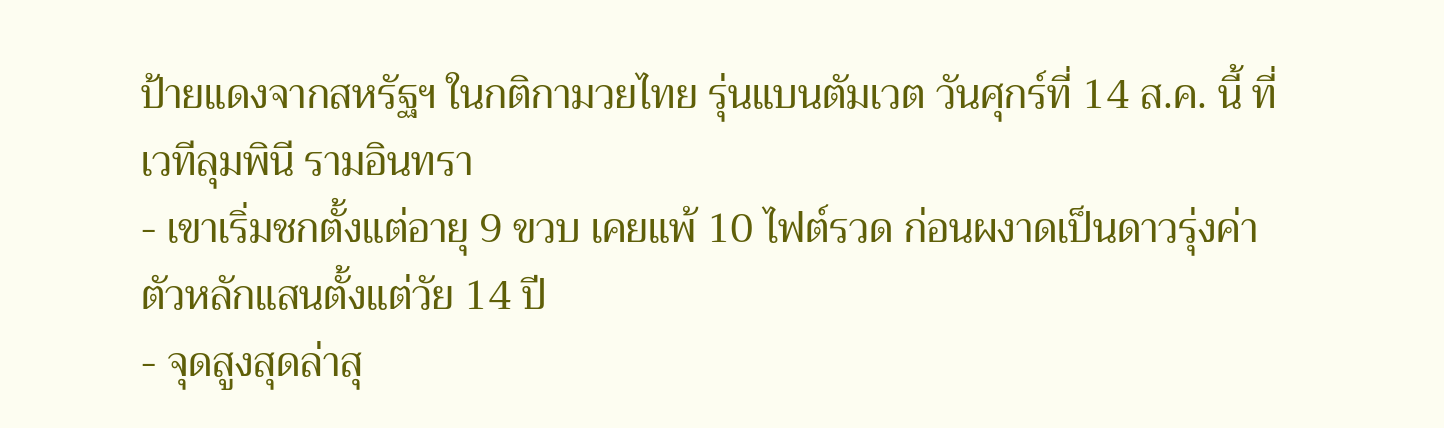ป้ายแดงจากสหรัฐฯ ในกติกามวยไทย รุ่นแบนตัมเวต วันศุกร์ที่ 14 ส.ค. นี้ ที่เวทีลุมพินี รามอินทรา
- เขาเริ่มชกตั้งแต่อายุ 9 ขวบ เคยแพ้ 10 ไฟต์รวด ก่อนผงาดเป็นดาวรุ่งค่าตัวหลักแสนตั้งแต่วัย 14 ปี
- จุดสูงสุดล่าสุ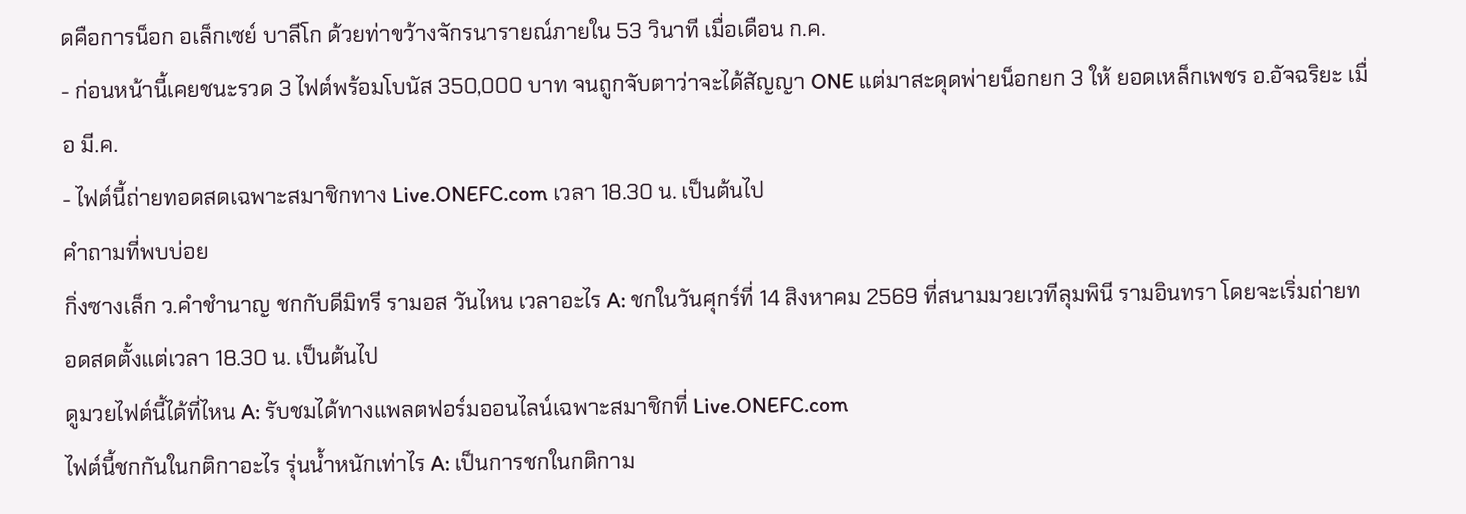ดคือการน็อก อเล็กเซย์ บาลีโก ด้วยท่าขว้างจักรนารายณ์ภายใน 53 วินาที เมื่อเดือน ก.ค.
- ก่อนหน้านี้เคยชนะรวด 3 ไฟต์พร้อมโบนัส 350,000 บาท จนถูกจับตาว่าจะได้สัญญา ONE แต่มาสะดุดพ่ายน็อกยก 3 ให้ ยอดเหล็กเพชร อ.อัจฉริยะ เมื่อ มี.ค.
- ไฟต์นี้ถ่ายทอดสดเฉพาะสมาชิกทาง Live.ONEFC.com เวลา 18.30 น. เป็นต้นไป
คำถามที่พบบ่อย
กิ่งซางเล็ก ว.คำชำนาญ ชกกับดีมิทรี รามอส วันไหน เวลาอะไร A: ชกในวันศุกร์ที่ 14 สิงหาคม 2569 ที่สนามมวยเวทีลุมพินี รามอินทรา โดยจะเริ่มถ่ายทอดสดตั้งแต่เวลา 18.30 น. เป็นต้นไป
ดูมวยไฟต์นี้ได้ที่ไหน A: รับชมได้ทางแพลตฟอร์มออนไลน์เฉพาะสมาชิกที่ Live.ONEFC.com
ไฟต์นี้ชกกันในกติกาอะไร รุ่นน้ำหนักเท่าไร A: เป็นการชกในกติกาม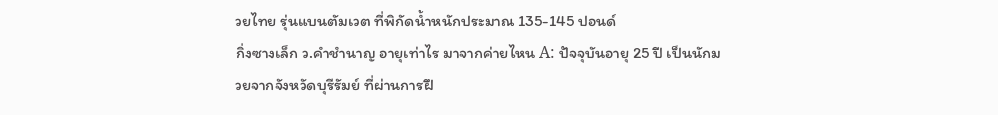วยไทย รุ่นแบนตัมเวต ที่พิกัดน้ำหนักประมาณ 135-145 ปอนด์
กิ่งซางเล็ก ว.คำชำนาญ อายุเท่าไร มาจากค่ายไหน A: ปัจจุบันอายุ 25 ปี เป็นนักมวยจากจังหวัดบุรีรัมย์ ที่ผ่านการฝึ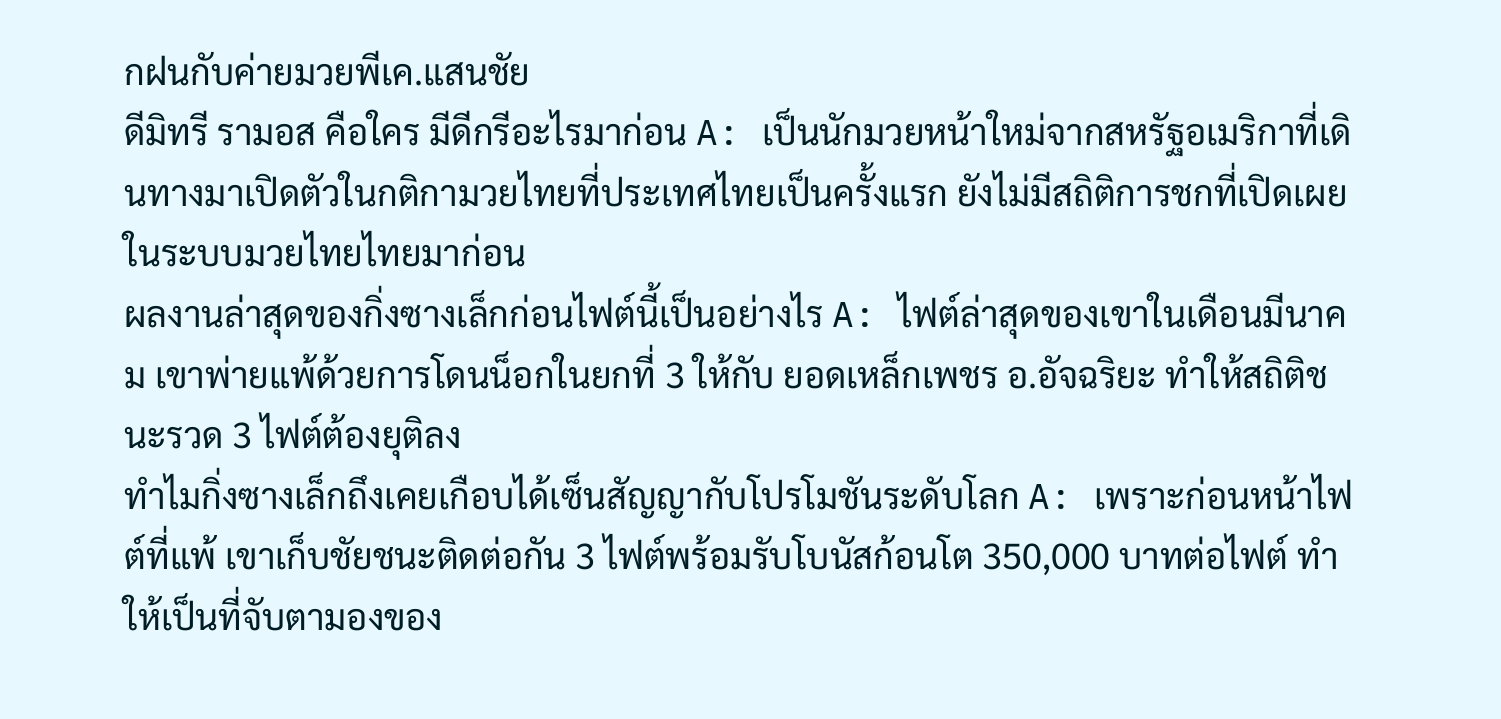กฝนกับค่ายมวยพีเค.แสนชัย
ดีมิทรี รามอส คือใคร มีดีกรีอะไรมาก่อน A: เป็นนักมวยหน้าใหม่จากสหรัฐอเมริกาที่เดินทางมาเปิดตัวในกติกามวยไทยที่ประเทศไทยเป็นครั้งแรก ยังไม่มีสถิติการชกที่เปิดเผยในระบบมวยไทยไทยมาก่อน
ผลงานล่าสุดของกิ่งซางเล็กก่อนไฟต์นี้เป็นอย่างไร A: ไฟต์ล่าสุดของเขาในเดือนมีนาคม เขาพ่ายแพ้ด้วยการโดนน็อกในยกที่ 3 ให้กับ ยอดเหล็กเพชร อ.อัจฉริยะ ทำให้สถิติชนะรวด 3 ไฟต์ต้องยุติลง
ทำไมกิ่งซางเล็กถึงเคยเกือบได้เซ็นสัญญากับโปรโมชันระดับโลก A: เพราะก่อนหน้าไฟต์ที่แพ้ เขาเก็บชัยชนะติดต่อกัน 3 ไฟต์พร้อมรับโบนัสก้อนโต 350,000 บาทต่อไฟต์ ทำให้เป็นที่จับตามองของ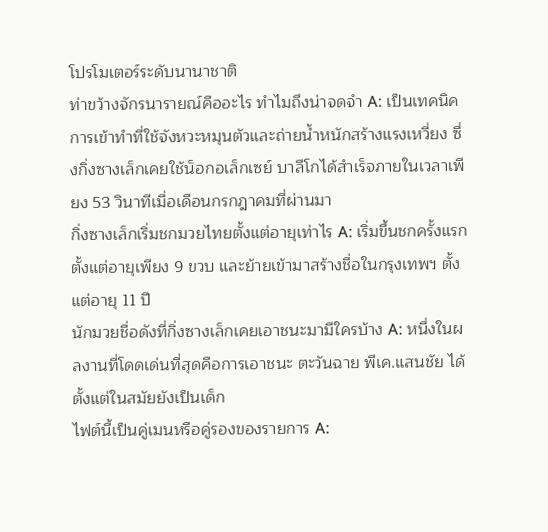โปรโมเตอร์ระดับนานาชาติ
ท่าขว้างจักรนารายณ์คืออะไร ทำไมถึงน่าจดจำ A: เป็นเทคนิคการเข้าทำที่ใช้จังหวะหมุนตัวและถ่ายน้ำหนักสร้างแรงเหวี่ยง ซึ่งกิ่งซางเล็กเคยใช้น็อกอเล็กเซย์ บาลีโกได้สำเร็จภายในเวลาเพียง 53 วินาทีเมื่อเดือนกรกฎาคมที่ผ่านมา
กิ่งซางเล็กเริ่มชกมวยไทยตั้งแต่อายุเท่าไร A: เริ่มขึ้นชกครั้งแรกตั้งแต่อายุเพียง 9 ขวบ และย้ายเข้ามาสร้างชื่อในกรุงเทพฯ ตั้งแต่อายุ 11 ปี
นักมวยชื่อดังที่กิ่งซางเล็กเคยเอาชนะมามีใครบ้าง A: หนึ่งในผลงานที่โดดเด่นที่สุดคือการเอาชนะ ตะวันฉาย พีเค.แสนชัย ได้ตั้งแต่ในสมัยยังเป็นเด็ก
ไฟต์นี้เป็นคู่เมนหรือคู่รองของรายการ A: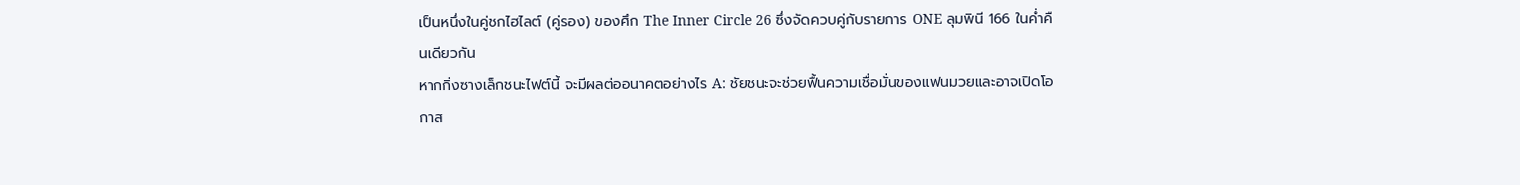เป็นหนึ่งในคู่ชกไฮไลต์ (คู่รอง) ของศึก The Inner Circle 26 ซึ่งจัดควบคู่กับรายการ ONE ลุมพินี 166 ในค่ำคืนเดียวกัน
หากกิ่งซางเล็กชนะไฟต์นี้ จะมีผลต่ออนาคตอย่างไร A: ชัยชนะจะช่วยฟื้นความเชื่อมั่นของแฟนมวยและอาจเปิดโอกาส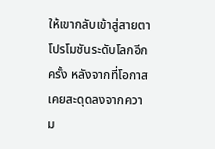ให้เขากลับเข้าสู่สายตาโปรโมชันระดับโลกอีกครั้ง หลังจากที่โอกาสเคยสะดุดลงจากความ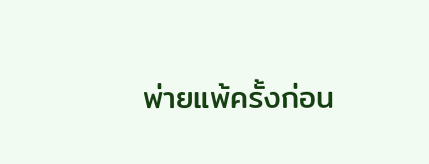พ่ายแพ้ครั้งก่อน